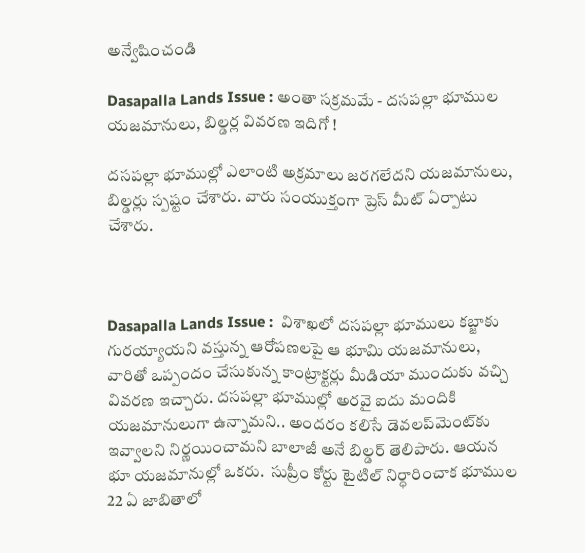అన్వేషించండి

Dasapalla Lands Issue : అంతా సక్రమమే - దసపల్లా భూముల యజమానులు, బిల్డర్ల వివరణ ఇదిగో !

దసపల్లా భూముల్లో ఎలాంటి అక్రమాలు జరగలేదని యజమానులు, బిల్డర్లు స్పష్టం చేశారు. వారు సంయుక్తంగా ప్రెస్ మీట్ ఏర్పాటు చేశారు.



Dasapalla Lands Issue :  విశాఖలో దసపల్లా భూములు కబ్జాకు గురయ్యాయని వస్తున్న ఆరోపణలపై ఆ భూమి యజమానులు, వారితో ఒప్పందం చేసుకున్న కాంట్రాక్టర్లు మీడియా ముందుకు వచ్చి వివరణ ఇచ్చారు. దసపల్లా భూముల్లో అరవై ఐదు మందికి యజమానులుగా ఉన్నామని.. అందరం కలిసే డెవలప్‌మెంట్‌కు ఇవ్వాలని నిర్ణయించామని బాలాజీ అనే బిల్డర్ తెలిపారు. ఆయన భూ యజమానుల్లో ఒకరు.  సుప్రీం కోర్టు టైటిల్ నిర్ధారించాక భూముల 22 ఏ జాబితాలో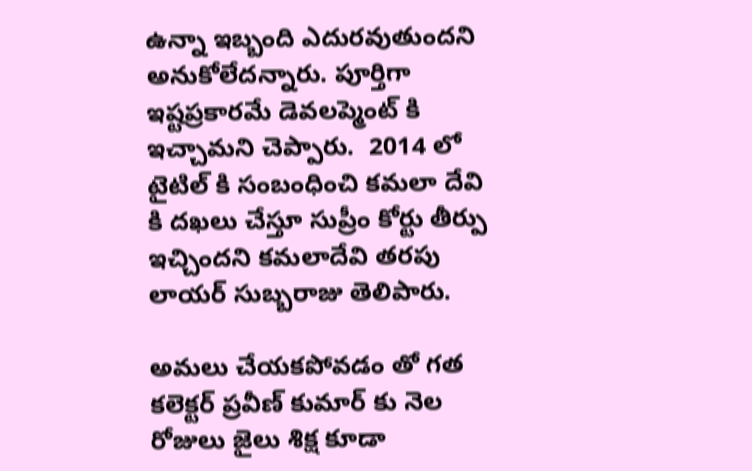ఉన్నా ఇబ్బంది ఎదురవుతుందని అనుకోలేదన్నారు. పూర్తిగా ఇష్టప్రకారమే డెవలప్మెంట్ కి ఇచ్చామని చెప్పారు.  2014 లో టైటిల్ కి సంబంధించి కమలా దేవి కి దఖలు చేస్తూ సుప్రీం కోర్టు తీర్పు ఇచ్చిందని కమలాదేవి తరపు లాయర్ సుబ్బరాజు తెలిపారు.

అమలు చేయకపోవడం తో గత కలెక్టర్ ప్రవీణ్ కుమార్ కు నెల రోజులు జైలు శిక్ష కూడా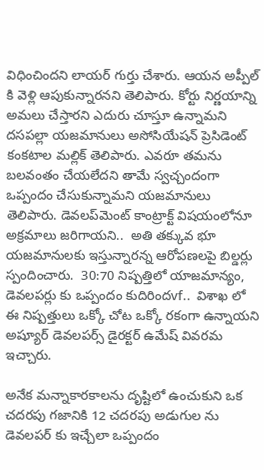విధించిందని లాయర్ గుర్తు చేశారు. ఆయన అప్పీల్ కి వెళ్లి ఆపుకున్నారనని తెలిపారు. కోర్టు నిర్ణయాన్ని అమలు చేస్తారని ఎదురు చూస్తూ ఉన్నామని దసపల్లా యజమానులు అసోసియేషన్ ప్రెసిడెంట్ కంకటాల మల్లిక్ తెలిపారు. ఎవరూ తమను బలవంతం చేయలేదని తామే స్వచ్చందంగా ఒప్పందం చేసుకున్నామని యజమానులు తెలిపారు. డెవలప్‌మెంట్ కాంట్రాక్ట్ విషయంలోనూ అక్రమాలు జరిగాయని..  అతి తక్కువ భూ యజమానులకు ఇస్తున్నారన్న ఆరోపణలపై బిల్డర్లు స్పందించారు.  30:70 నిష్పత్తిలో యాజమాన్యం,  డెవలపర్లు కు ఒప్పందం కుదిరిందvf..  విశాఖ లో ఈ నిష్పత్తులు ఒక్కో చోట ఒక్కో రకంగా ఉన్నాయని అష్యూర్ డెవలపర్స్ డైరక్టర్ ఉమేష్ వివరమ ఇచ్చారు.

అనేక మన్నాకారకాలను దృష్టిలో ఉంచుకుని ఒక చదరపు గజానికి 12 చదరపు అడుగుల ను డెవలపర్ కు ఇచ్చేలా ఒప్పందం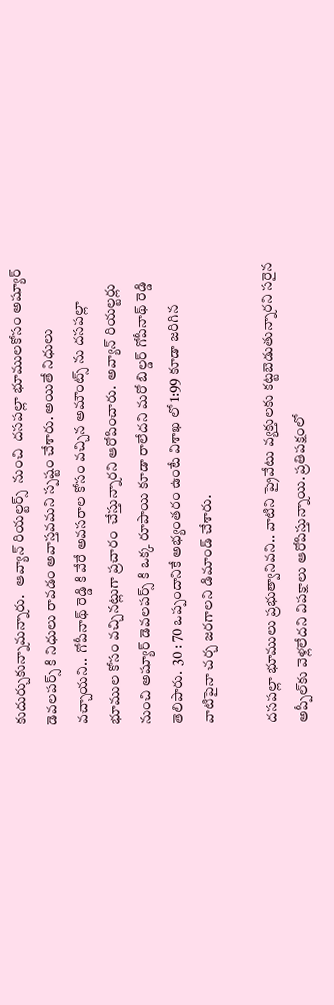కుదుర్చుకున్నామన్నారు.   ఆవ్యాన్ రియల్టర్స్  నుంచి  దసపల్లా భూములకోసం అష్యూర్ డెవలపర్స్ కి నిధులు రావడం అవాస్తవమని స్పష్టం చేశారు. అయితే నిధులు వచ్చాయని..  గోపీనాథ్ రెడ్డి కి వేరే అవసరాల కోసం వచ్చిన అమౌంట్స్ ను దసపల్లా భూముల కోసం వచ్చినట్లుగా ప్రచారం  చేస్తున్నారని ఆరోపించారు.  అవ్యాన్ రియల్టర్లు నుంచి అష్యూర్ డెవలపర్స్ కి ఒక్క రూపాయి కూడా రాలేదని మరో బిల్డర్ గోపీనాథ్ రెడ్డి తెలిపారు.  30 : 70 ఒప్పందానికే అభ్యంతరం ఉంటే విశాఖ లో 1:99 కూడా జరిగిన వాటిపైనా చర్చ జరగాలని డిమాండ్ చేశారు.

దసపల్లా భూములు ప్రభుత్వానివని.. వాటిని ప్రైవేటు వ్యక్తులకు కట్టబెడుతున్నారని సరైన అప్పీల్‌కు వెళ్లలేదని విపక్షాలు ఆరోపిస్తున్నాయి. ప్రతిపక్షంలో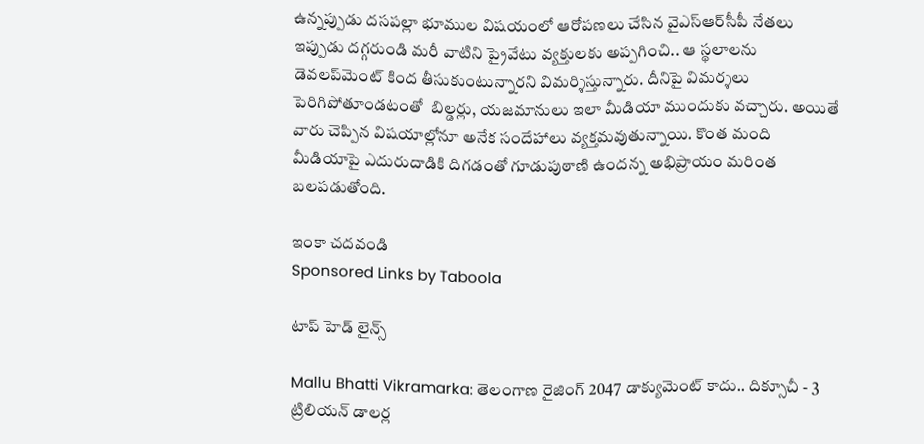ఉన్నప్పుడు దసపల్లా భూముల విషయంలో ఆరోపణలు చేసిన వైఎస్ఆర్‌సీపీ నేతలు ఇప్పుడు దగ్గరుండి మరీ వాటిని ప్రైవేటు వ్యక్తులకు అప్పగించి.. ఆ స్థలాలను డెవలప్‌మెంట్ కింద తీసుకుంటున్నారని విమర్శిస్తున్నారు. దీనిపై విమర్శలు పెరిగిపోతూండటంతో  బిల్డర్లు, యజమానులు ఇలా మీడియా ముందుకు వచ్చారు. అయితే వారు చెప్పిన విషయాల్లోనూ అనేక సందేహాలు వ్యక్తమవుతున్నాయి. కొంత మంది మీడియాపై ఎదురుదాడికి దిగడంతో గూడుపుఠాణి ఉందన్న అభిప్రాయం మరింత బలపడుతోంది.

ఇంకా చదవండి
Sponsored Links by Taboola

టాప్ హెడ్ లైన్స్

Mallu Bhatti Vikramarka: తెలంగాణ రైజింగ్ 2047 డాక్యుమెంట్ కాదు.. దిక్సూచీ - 3 ట్రిలియన్ డాలర్ల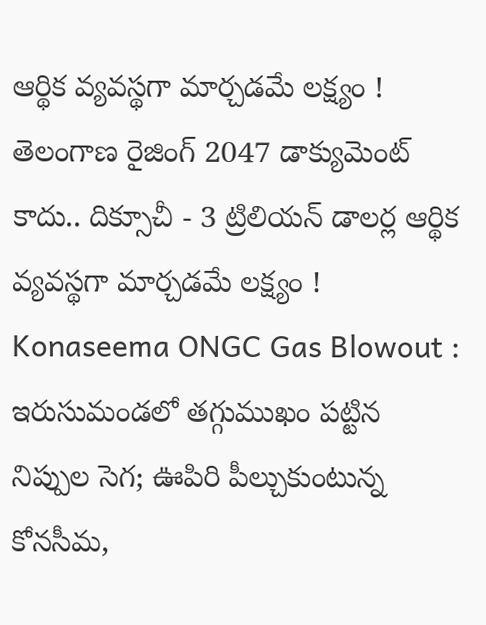ఆర్థిక వ్యవస్థగా మార్చడమే లక్ష్యం !
తెలంగాణ రైజింగ్ 2047 డాక్యుమెంట్ కాదు.. దిక్సూచీ - 3 ట్రిలియన్ డాలర్ల ఆర్థిక వ్యవస్థగా మార్చడమే లక్ష్యం !
Konaseema ONGC Gas Blowout : ఇరుసుమండలో తగ్గుముఖం పట్టిన నిప్పుల సెగ; ఊపిరి పీల్చుకుంటున్న కోనసీమ,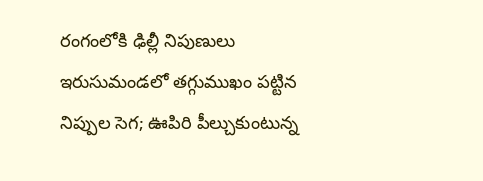రంగంలోకి ఢిల్లీ నిపుణులు
ఇరుసుమండలో తగ్గుముఖం పట్టిన నిప్పుల సెగ; ఊపిరి పీల్చుకుంటున్న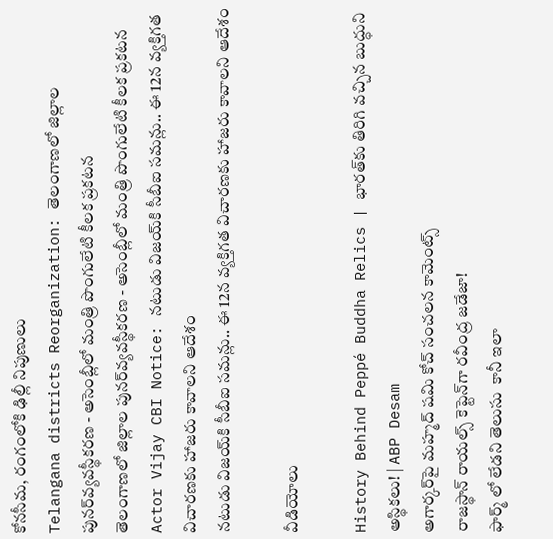కోనసీమ, రంగంలోకి ఢిల్లీ నిపుణులు
Telangana districts Reorganization: తెలంగాణలో జిల్లాల పునర్‌వ్యవస్థీకరణ - అసెంబ్లీలో మంత్రి పొంగులేటి కీలక ప్రకటన
తెలంగాణలో జిల్లాల పునర్‌వ్యవస్థీకరణ - అసెంబ్లీలో మంత్రి పొంగులేటి కీలక ప్రకటన
Actor Vijay CBI Notice: నటుడు విజయ్‌కి సీబీఐ సమన్లు.. ఈ 12న వ్యక్తిగత విచారణకు హాజరు కావాలని ఆదేశం
నటుడు విజయ్‌కి సీబీఐ సమన్లు.. ఈ 12న వ్యక్తిగత విచారణకు హాజరు కావాలని ఆదేశం

వీడియోలు

History Behind Peppé Buddha Relics | భారత్‌కు తిరిగి వచ్చిన బుద్ధుని అస్థికలు! | ABP Desam
అగార్కర్‌పై మహ్మద్ షమి కోచ్ సంచలన కామెంట్స్
రాజస్థాన్ రాయల్స్ కెప్టెన్‌గా రవీంద్ర జడేజా!
ఫార్మ్ లో లేడని తెలుసు  కానీ ఇలా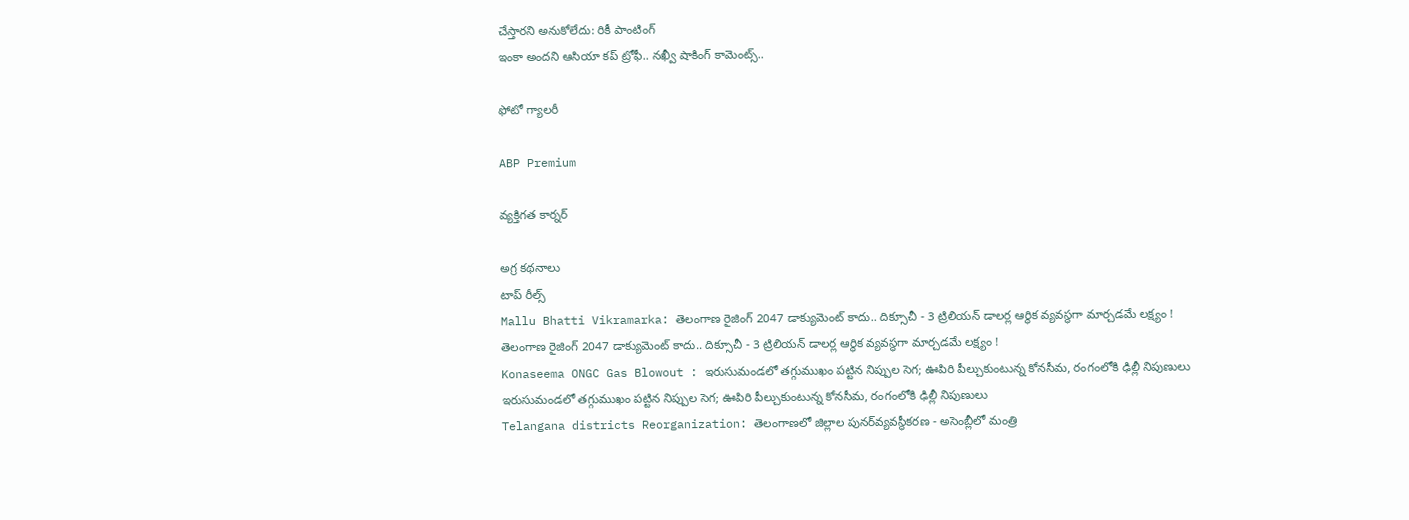చేస్తారని అనుకోలేదు: రికీ పాంటింగ్
ఇంకా అందని ఆసియా కప్ ట్రోఫీ.. నఖ్వీ షాకింగ్ కామెంట్స్..

ఫోటో గ్యాలరీ

ABP Premium

వ్యక్తిగత కార్నర్

అగ్ర కథనాలు
టాప్ రీల్స్
Mallu Bhatti Vikramarka: తెలంగాణ రైజింగ్ 2047 డాక్యుమెంట్ కాదు.. దిక్సూచీ - 3 ట్రిలియన్ డాలర్ల ఆర్థిక వ్యవస్థగా మార్చడమే లక్ష్యం !
తెలంగాణ రైజింగ్ 2047 డాక్యుమెంట్ కాదు.. దిక్సూచీ - 3 ట్రిలియన్ డాలర్ల ఆర్థిక వ్యవస్థగా మార్చడమే లక్ష్యం !
Konaseema ONGC Gas Blowout : ఇరుసుమండలో తగ్గుముఖం పట్టిన నిప్పుల సెగ; ఊపిరి పీల్చుకుంటున్న కోనసీమ, రంగంలోకి ఢిల్లీ నిపుణులు
ఇరుసుమండలో తగ్గుముఖం పట్టిన నిప్పుల సెగ; ఊపిరి పీల్చుకుంటున్న కోనసీమ, రంగంలోకి ఢిల్లీ నిపుణులు
Telangana districts Reorganization: తెలంగాణలో జిల్లాల పునర్‌వ్యవస్థీకరణ - అసెంబ్లీలో మంత్రి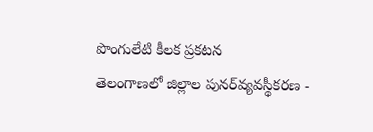పొంగులేటి కీలక ప్రకటన
తెలంగాణలో జిల్లాల పునర్‌వ్యవస్థీకరణ -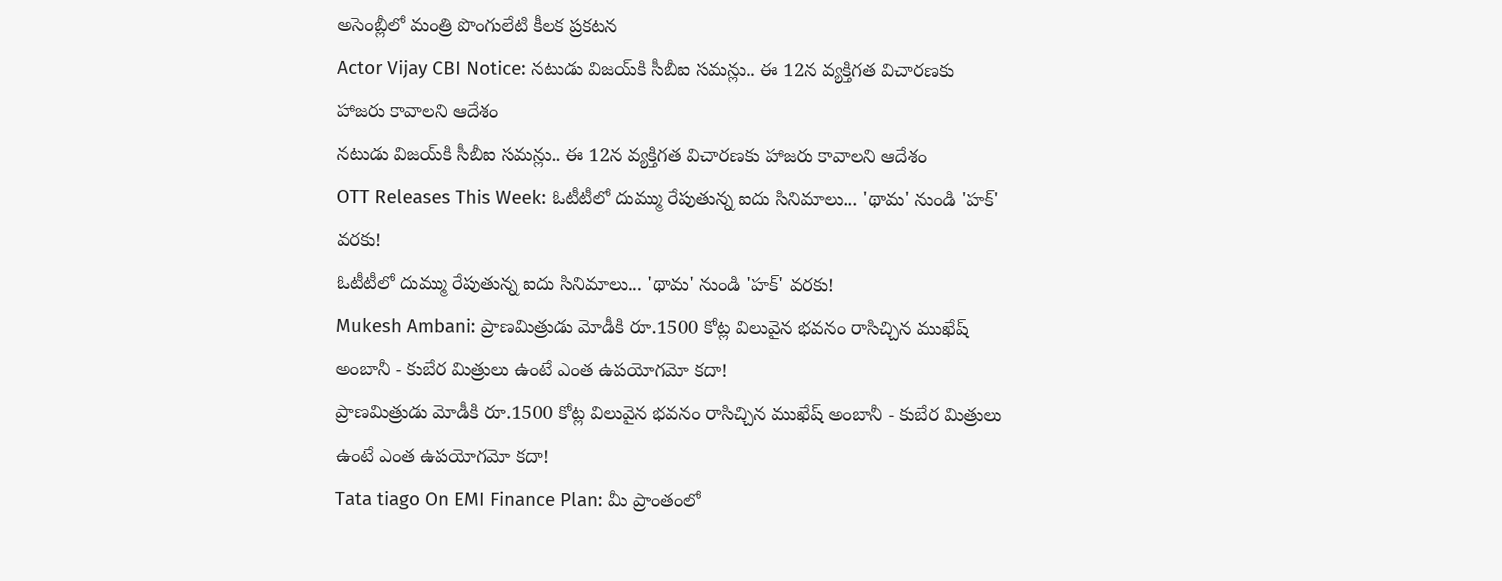అసెంబ్లీలో మంత్రి పొంగులేటి కీలక ప్రకటన
Actor Vijay CBI Notice: నటుడు విజయ్‌కి సీబీఐ సమన్లు.. ఈ 12న వ్యక్తిగత విచారణకు హాజరు కావాలని ఆదేశం
నటుడు విజయ్‌కి సీబీఐ సమన్లు.. ఈ 12న వ్యక్తిగత విచారణకు హాజరు కావాలని ఆదేశం
OTT Releases This Week: ఓటీటీలో దుమ్ము రేపుతున్న ఐదు సినిమాలు... 'థామ' నుండి 'హక్' వరకు!
ఓటీటీలో దుమ్ము రేపుతున్న ఐదు సినిమాలు... 'థామ' నుండి 'హక్' వరకు!
Mukesh Ambani: ప్రాణమిత్రుడు మోడీకి రూ.1500 కోట్ల విలువైన భవనం రాసిచ్చిన ముఖేష్ అంబానీ - కుబేర మిత్రులు ఉంటే ఎంత ఉపయోగమో కదా!
ప్రాణమిత్రుడు మోడీకి రూ.1500 కోట్ల విలువైన భవనం రాసిచ్చిన ముఖేష్ అంబానీ - కుబేర మిత్రులు ఉంటే ఎంత ఉపయోగమో కదా!
Tata tiago On EMI Finance Plan: మీ ప్రాంతంలో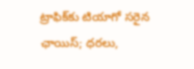ట్రాఫిక్‌కు టియాగో సరైన ఛాయిస్‌; ధరలు,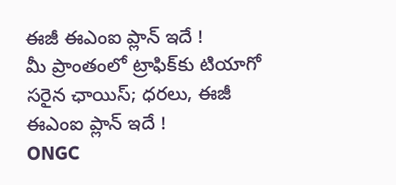ఈజీ ఈఎంఐ ప్లాన్‌ ఇదే !
మీ ప్రాంతంలో ట్రాఫిక్‌కు టియాగో సరైన ఛాయిస్‌; ధరలు, ఈజీ ఈఎంఐ ప్లాన్‌ ఇదే !
ONGC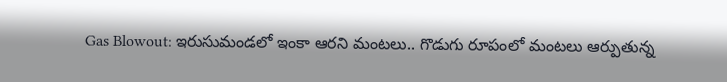Gas Blowout: ఇరుసుమండలో ఇంకా ఆరని మంటలు.. గొడుగు రూపంలో మంటలు ఆర్పుతున్న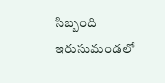సిబ్బంది
ఇరుసుమండలో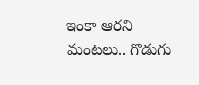ఇంకా ఆరని మంటలు.. గొడుగు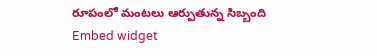రూపంలో మంటలు ఆర్పుతున్న సిబ్బంది
Embed widget